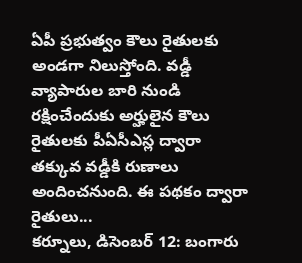ఏపీ ప్రభుత్వం కౌలు రైతులకు అండగా నిలుస్తోంది. వడ్డీ వ్యాపారుల బారి నుండి రక్షించేందుకు అర్హులైన కౌలు రైతులకు పీఏసీఎస్ల ద్వారా తక్కువ వడ్డీకి రుణాలు అందించనుంది. ఈ పథకం ద్వారా రైతులు...
కర్నూలు, డిసెంబర్ 12: బంగారు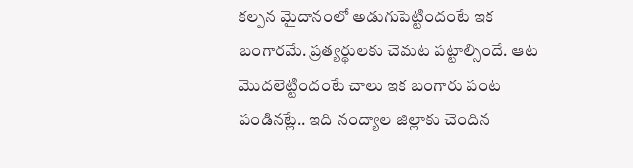కల్పన మైదానంలో అడుగుపెట్టిందంటే ఇక బంగారమే. ప్రత్యర్థులకు చెమట పట్టాల్సిందే. ఆట మొదలెట్టిందంటే చాలు ఇక బంగారు పంట పండినట్లే.. ఇది నంద్యాల జిల్లాకు చెందిన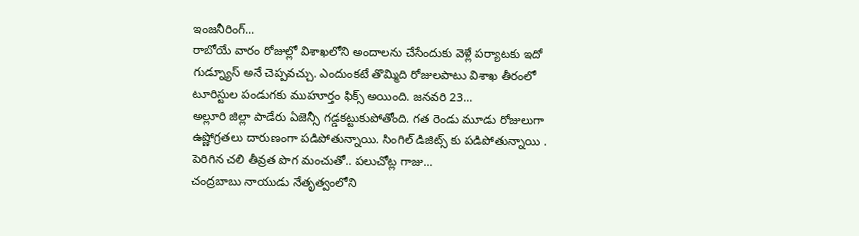ఇంజనీరింగ్...
రాబోయే వారం రోజుల్లో విశాఖలోని అందాలను చేసేందుకు వెళ్లే పర్యాటకు ఇదో గుడ్న్యూస్ అనే చెప్పవచ్చు. ఎందుంకటే తొమ్మిది రోజులపాటు విశాఖ తీరంలో టూరిస్టుల పండుగకు ముహూర్తం ఫిక్స్ అయింది. జనవరి 23...
అల్లూరి జిల్లా పాడేరు ఏజెన్సీ గడ్డకట్టుకుపోతోంది. గత రెండు మూడు రోజులుగా ఉష్ణోగ్రతలు దారుణంగా పడిపోతున్నాయి. సింగిల్ డిజిట్స్ కు పడిపోతున్నాయి . పెరిగిన చలి తీవ్రత పొగ మంచుతో.. పలుచోట్ల గాజు...
చంద్రబాబు నాయుడు నేతృత్వంలోని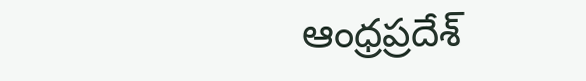ఆంధ్రప్రదేశ్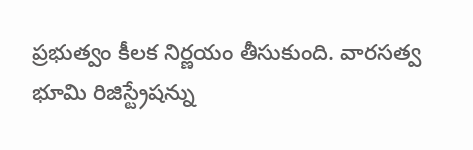ప్రభుత్వం కీలక నిర్ణయం తీసుకుంది. వారసత్వ భూమి రిజిస్ట్రేషన్ను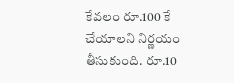కేవలం రూ.100 కే చేయాలని నిర్ణయం తీసుకుంది. రూ.10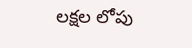లక్షల లోపు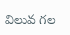విలువ గల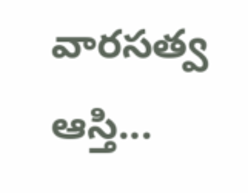వారసత్వ ఆస్తి...